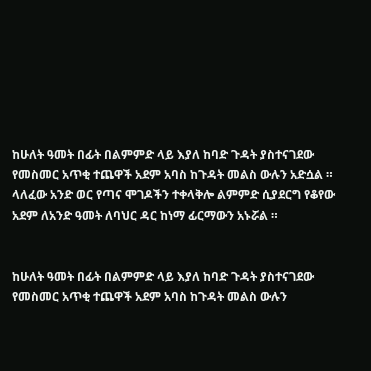ከሁለት ዓመት በፊት በልምምድ ላይ እያለ ከባድ ጉዳት ያስተናገደው የመስመር አጥቂ ተጨዋች አደም አባስ ከጉዳት መልስ ውሉን አድሷል ።
ላለፈው አንድ ወር የጣና ሞገዶችን ተቀላቅሎ ልምምድ ሲያደርግ የቆየው አደም ለአንድ ዓመት ለባህር ዳር ከነማ ፊርማውን አኑሯል ።


ከሁለት ዓመት በፊት በልምምድ ላይ እያለ ከባድ ጉዳት ያስተናገደው የመስመር አጥቂ ተጨዋች አደም አባስ ከጉዳት መልስ ውሉን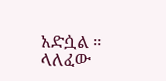አድሷል ።
ላለፈው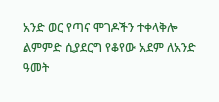አንድ ወር የጣና ሞገዶችን ተቀላቅሎ ልምምድ ሲያደርግ የቆየው አደም ለአንድ ዓመት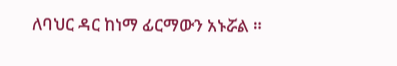ለባህር ዳር ከነማ ፊርማውን አኑሯል ።